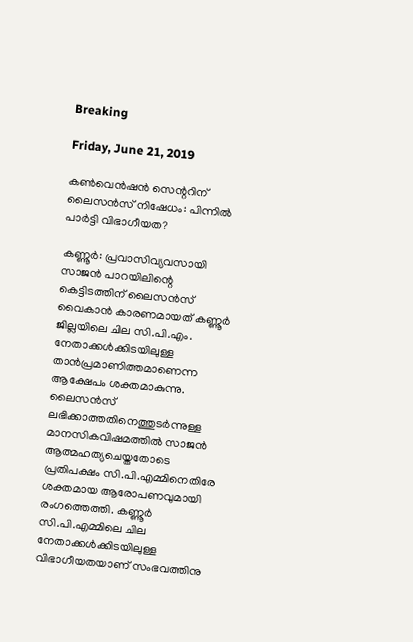Breaking

Friday, June 21, 2019

കൺവെൻഷൻ സെന്ററിന് ലൈസൻസ്‌ നിഷേധം: പിന്നിൽ പാർട്ടി വിഭാഗീയത?

കണ്ണൂർ: പ്രവാസിവ്യവസായി സാജൻ പാറയിലിന്റെ കെട്ടിടത്തിന് ലൈസൻസ് വൈകാൻ കാരണമായത് കണ്ണൂർ ജില്ലയിലെ ചില സി.പി.എം. നേതാക്കൾക്കിടയിലുള്ള താൻപ്രമാണിത്തമാണെന്ന ആക്ഷേപം ശക്തമാകുന്നു. ലൈസൻസ് ലഭിക്കാത്തതിനെത്തുടർന്നുള്ള മാനസികവിഷമത്തിൽ സാജൻ ആത്മഹത്യചെയ്തതോടെ പ്രതിപക്ഷം സി.പി.എമ്മിനെതിരേ ശക്തമായ ആരോപണവുമായി രംഗത്തെത്തി. കണ്ണൂർ സി.പി.എമ്മിലെ ചില നേതാക്കൾക്കിടയിലുള്ള വിഭാഗീയതയാണ് സംഭവത്തിനു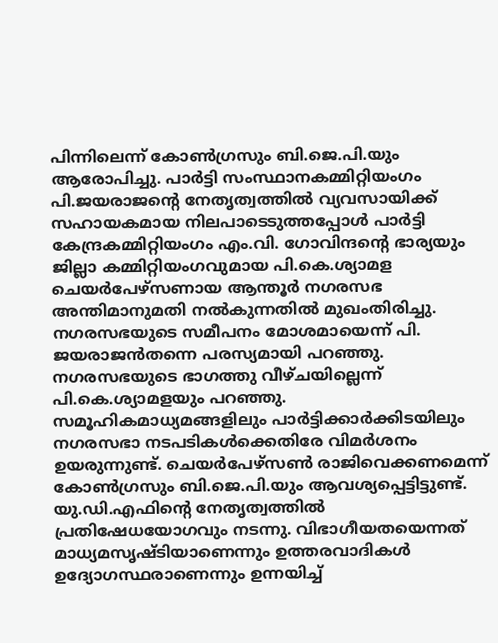പിന്നിലെന്ന് കോൺഗ്രസും ബി.ജെ.പി.യും ആരോപിച്ചു. പാർട്ടി സംസ്ഥാനകമ്മിറ്റിയംഗം പി.ജയരാജന്റെ നേതൃത്വത്തിൽ വ്യവസായിക്ക് സഹായകമായ നിലപാടെടുത്തപ്പോൾ പാർട്ടി കേന്ദ്രകമ്മിറ്റിയംഗം എം.വി. ഗോവിന്ദന്റെ ഭാര്യയും ജില്ലാ കമ്മിറ്റിയംഗവുമായ പി.കെ.ശ്യാമള ചെയർപേഴ്സണായ ആന്തൂർ നഗരസഭ അന്തിമാനുമതി നൽകുന്നതിൽ മുഖംതിരിച്ചു. നഗരസഭയുടെ സമീപനം മോശമായെന്ന് പി. ജയരാജൻതന്നെ പരസ്യമായി പറഞ്ഞു. നഗരസഭയുടെ ഭാഗത്തു വീഴ്ചയില്ലെന്ന് പി.കെ.ശ്യാമളയും പറഞ്ഞു. സമൂഹികമാധ്യമങ്ങളിലും പാർട്ടിക്കാർക്കിടയിലും നഗരസഭാ നടപടികൾക്കെതിരേ വിമർശനം ഉയരുന്നുണ്ട്. ചെയർപേഴ്സൺ രാജിവെക്കണമെന്ന് കോൺഗ്രസും ബി.ജെ.പി.യും ആവശ്യപ്പെട്ടിട്ടുണ്ട്. യു.ഡി.എഫിന്റെ നേതൃത്വത്തിൽ പ്രതിഷേധയോഗവും നടന്നു. വിഭാഗീയതയെന്നത് മാധ്യമസൃഷ്ടിയാണെന്നും ഉത്തരവാദികൾ ഉദ്യോഗസ്ഥരാണെന്നും ഉന്നയിച്ച്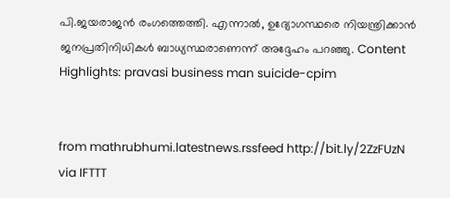പി.ജയരാജൻ രംഗത്തെത്തി. എന്നാൽ, ഉദ്യോഗസ്ഥരെ നിയന്ത്രിക്കാൻ ജനപ്രതിനിധികൾ ബാധ്യസ്ഥരാണെന്ന് അദ്ദേഹം പറഞ്ഞു. Content Highlights: pravasi business man suicide-cpim


from mathrubhumi.latestnews.rssfeed http://bit.ly/2ZzFUzN
via IFTTT